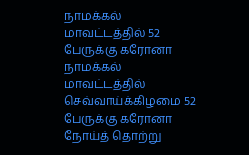நாமக்கல் மாவட்டத்தில் 52 பேருக்கு கரோனா
நாமக்கல் மாவட்டத்தில் செவ்வாய்க்கிழமை 52 பேருக்கு கரோனா நோய்த் தொற்று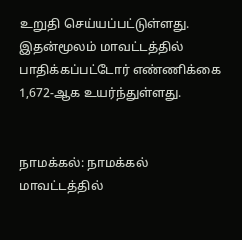உறுதி செய்யப்பட்டுள்ளது. இதன்மூலம் மாவட்டத்தில் பாதிக்கப்பட்டோர் எண்ணிக்கை 1,672-ஆக உயர்ந்துள்ளது.


நாமக்கல்: நாமக்கல் மாவட்டத்தில்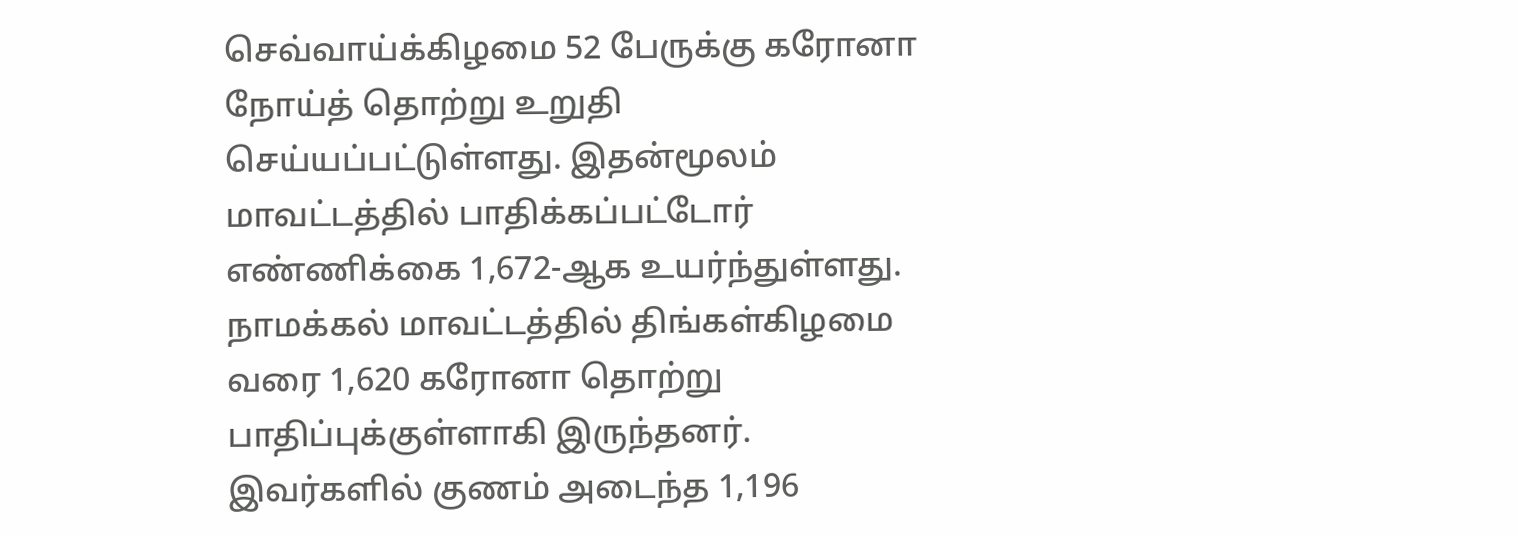செவ்வாய்க்கிழமை 52 பேருக்கு கரோனா நோய்த் தொற்று உறுதி செய்யப்பட்டுள்ளது. இதன்மூலம் மாவட்டத்தில் பாதிக்கப்பட்டோர் எண்ணிக்கை 1,672-ஆக உயர்ந்துள்ளது.
நாமக்கல் மாவட்டத்தில் திங்கள்கிழமை வரை 1,620 கரோனா தொற்று பாதிப்புக்குள்ளாகி இருந்தனர். இவர்களில் குணம் அடைந்த 1,196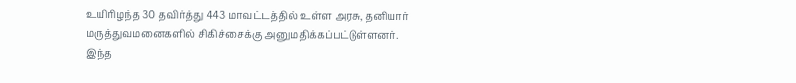உயிரிழந்த 30 தவிர்த்து 443 மாவட்டத்தில் உள்ள அரசு, தனியார் மருத்துவமனைகளில் சிகிச்சைக்கு அனுமதிக்கப்பட்டுள்ளனர்.
இந்த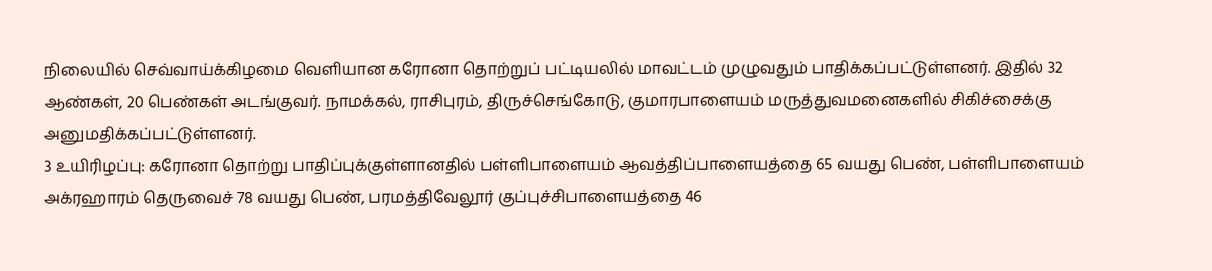நிலையில் செவ்வாய்க்கிழமை வெளியான கரோனா தொற்றுப் பட்டியலில் மாவட்டம் முழுவதும் பாதிக்கப்பட்டுள்ளனர். இதில் 32 ஆண்கள், 20 பெண்கள் அடங்குவர். நாமக்கல், ராசிபுரம், திருச்செங்கோடு, குமாரபாளையம் மருத்துவமனைகளில் சிகிச்சைக்கு அனுமதிக்கப்பட்டுள்ளனர்.
3 உயிரிழப்பு: கரோனா தொற்று பாதிப்புக்குள்ளானதில் பள்ளிபாளையம் ஆவத்திப்பாளையத்தை 65 வயது பெண், பள்ளிபாளையம் அக்ரஹாரம் தெருவைச் 78 வயது பெண், பரமத்திவேலூர் குப்புச்சிபாளையத்தை 46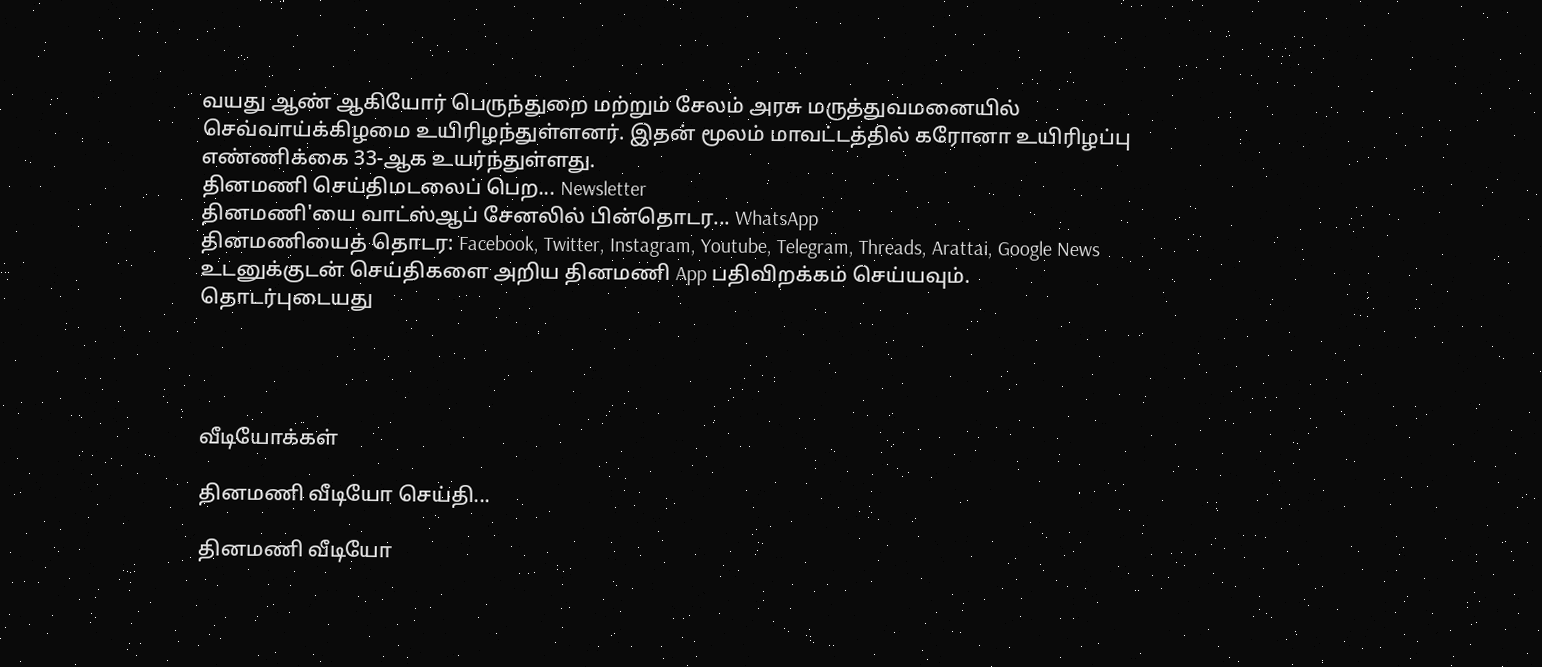வயது ஆண் ஆகியோர் பெருந்துறை மற்றும் சேலம் அரசு மருத்துவமனையில் செவ்வாய்க்கிழமை உயிரிழந்துள்ளனர். இதன் மூலம் மாவட்டத்தில் கரோனா உயிரிழப்பு எண்ணிக்கை 33-ஆக உயர்ந்துள்ளது.
தினமணி செய்திமடலைப் பெற... Newsletter
தினமணி'யை வாட்ஸ்ஆப் சேனலில் பின்தொடர... WhatsApp
தினமணியைத் தொடர: Facebook, Twitter, Instagram, Youtube, Telegram, Threads, Arattai, Google News
உடனுக்குடன் செய்திகளை அறிய தினமணி App பதிவிறக்கம் செய்யவும்.
தொடர்புடையது




வீடியோக்கள்

தினமணி வீடியோ செய்தி...

தினமணி வீடியோ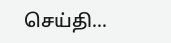செய்தி...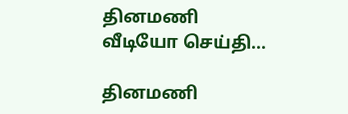தினமணி வீடியோ செய்தி...

தினமணி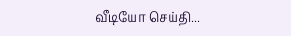வீடியோ செய்தி...